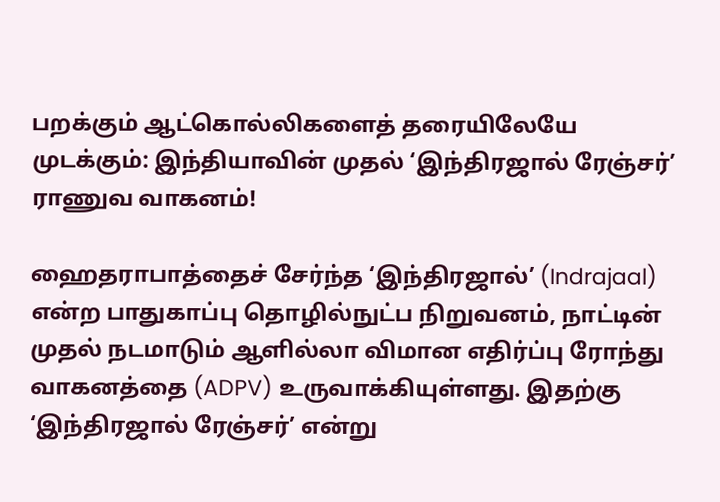பறக்கும் ஆட்கொல்லிகளைத் தரையிலேயே முடக்கும்: இந்தியாவின் முதல் ‘இந்திரஜால் ரேஞ்சர்’ ராணுவ வாகனம்!

ஹைதராபாத்தைச் சேர்ந்த ‘இந்திரஜால்’ (Indrajaal) என்ற பாதுகாப்பு தொழில்நுட்ப நிறுவனம், நாட்டின் முதல் நடமாடும் ஆளில்லா விமான எதிர்ப்பு ரோந்து வாகனத்தை (ADPV) உருவாக்கியுள்ளது. இதற்கு ‘இந்திரஜால் ரேஞ்சர்’ என்று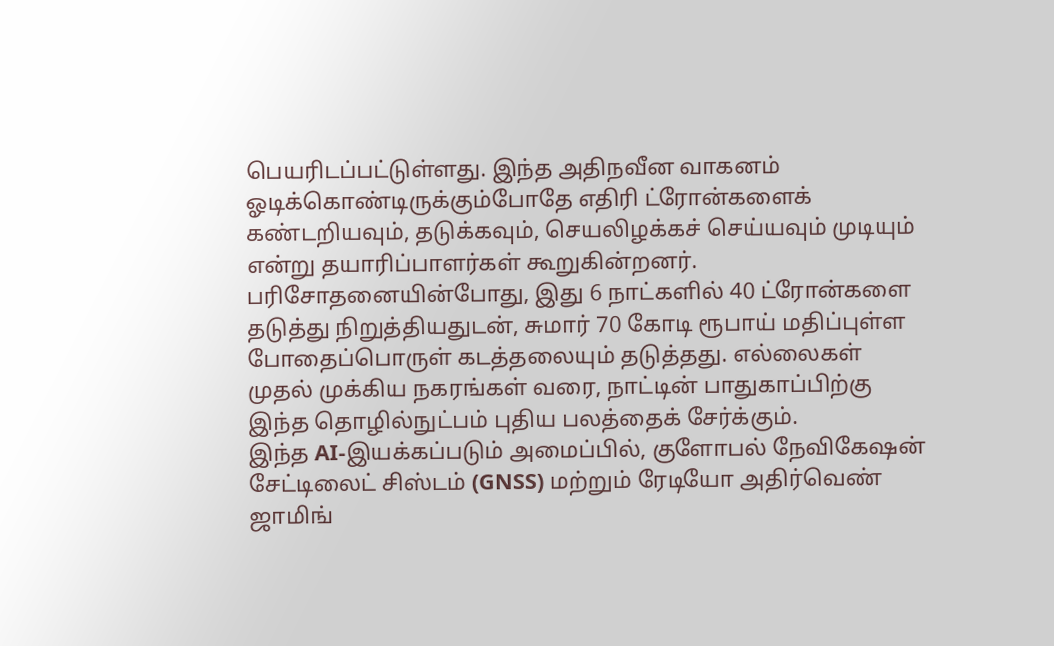பெயரிடப்பட்டுள்ளது. இந்த அதிநவீன வாகனம் ஓடிக்கொண்டிருக்கும்போதே எதிரி ட்ரோன்களைக் கண்டறியவும், தடுக்கவும், செயலிழக்கச் செய்யவும் முடியும் என்று தயாரிப்பாளர்கள் கூறுகின்றனர். பரிசோதனையின்போது, இது 6 நாட்களில் 40 ட்ரோன்களை தடுத்து நிறுத்தியதுடன், சுமார் 70 கோடி ரூபாய் மதிப்புள்ள போதைப்பொருள் கடத்தலையும் தடுத்தது. எல்லைகள் முதல் முக்கிய நகரங்கள் வரை, நாட்டின் பாதுகாப்பிற்கு இந்த தொழில்நுட்பம் புதிய பலத்தைக் சேர்க்கும்.
இந்த AI-இயக்கப்படும் அமைப்பில், குளோபல் நேவிகேஷன் சேட்டிலைட் சிஸ்டம் (GNSS) மற்றும் ரேடியோ அதிர்வெண் ஜாமிங்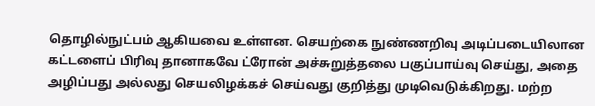தொழில்நுட்பம் ஆகியவை உள்ளன. செயற்கை நுண்ணறிவு அடிப்படையிலான கட்டளைப் பிரிவு தானாகவே ட்ரோன் அச்சுறுத்தலை பகுப்பாய்வு செய்து, அதை அழிப்பது அல்லது செயலிழக்கச் செய்வது குறித்து முடிவெடுக்கிறது. மற்ற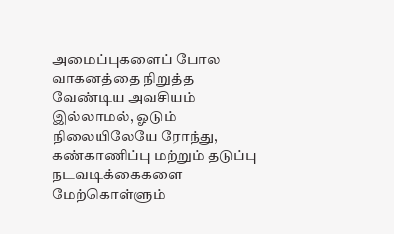அமைப்புகளைப் போல வாகனத்தை நிறுத்த வேண்டிய அவசியம் இல்லாமல், ஓடும் நிலையிலேயே ரோந்து, கண்காணிப்பு மற்றும் தடுப்பு நடவடிக்கைகளை மேற்கொள்ளும்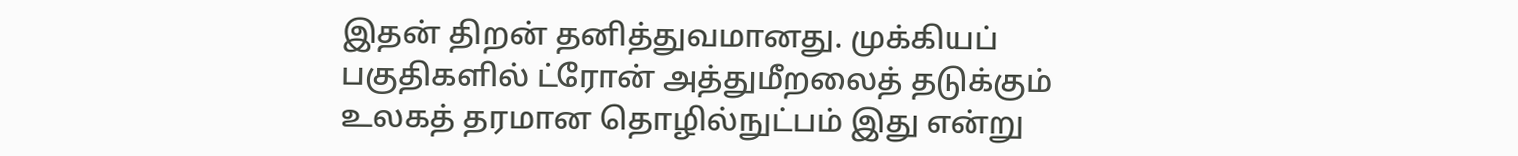இதன் திறன் தனித்துவமானது. முக்கியப் பகுதிகளில் ட்ரோன் அத்துமீறலைத் தடுக்கும் உலகத் தரமான தொழில்நுட்பம் இது என்று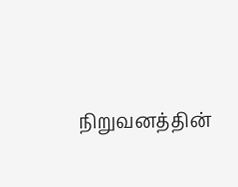நிறுவனத்தின்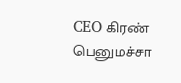CEO கிரண் பெனுமச்சா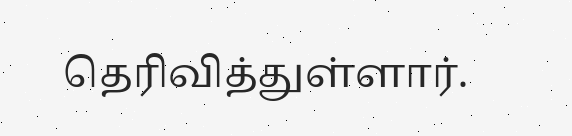தெரிவித்துள்ளார்.